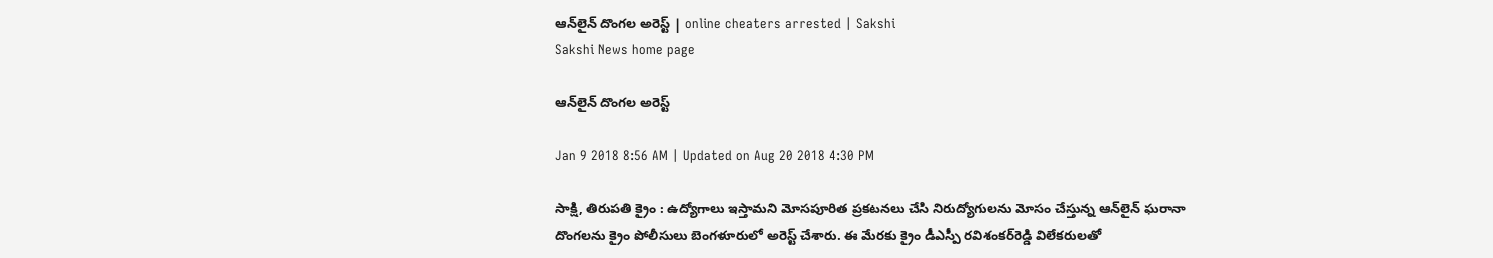ఆన్‌లైన్‌ దొంగల అరెస్ట్‌ | online cheaters arrested | Sakshi
Sakshi News home page

ఆన్‌లైన్‌ దొంగల అరెస్ట్‌

Jan 9 2018 8:56 AM | Updated on Aug 20 2018 4:30 PM

సాక్షి, తిరుపతి క్రైం : ఉద్యోగాలు ఇస్తామని మోసపూరిత ప్రకటనలు చేసి నిరుద్యోగులను మోసం చేస్తున్న ఆన్‌లైన్‌ ఘరానా దొంగలను క్రైం పోలీసులు బెంగళూరులో అరెస్ట్‌ చేశారు. ఈ మేరకు క్రైం డీఎస్పీ రవిశంకర్‌రెడ్డి విలేకరులతో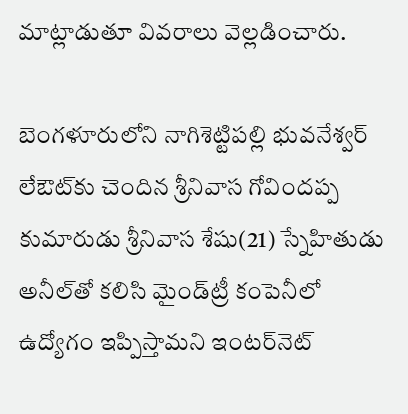మాట్లాడుతూ వివరాలు వెల్లడించారు.

బెంగళూరులోని నాగిశెట్టిపల్లి భువనేశ్వర్‌ లేఔట్‌కు చెందిన శ్రీనివాస గోవిందప్ప కుమారుడు శ్రీనివాస శేషు(21) స్నేహితుడు అనీల్‌తో కలిసి మైండ్‌ట్రీ కంపెనీలో ఉద్యోగం ఇప్పిస్తామని ఇంటర్‌నెట్‌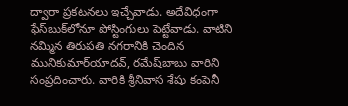ద్వారా ప్రకటనలు ఇచ్చేవాడు. అదేవిధంగా ఫేస్‌బుక్‌లోనూ పోస్టింగులు పెట్టేవాడు. వాటిని నమ్మిన తిరుపతి నగరానికి చెందిన మునికుమార్‌యాదవ్, రమేష్‌బాబు వారిని సంప్రదించారు. వారికి శ్రీనివాస శేషు కంపెనీ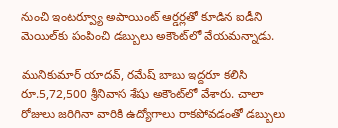నుంచి ఇంటర్వ్యూ అపాయింట్‌ ఆర్డర్లతో కూడిన ఐడీని మెయిల్‌కు పంపించి డబ్బులు అకౌంట్‌లో వేయమన్నాడు.

మునికుమార్‌ యాదవ్, రమేష్‌ బాబు ఇద్దరూ కలిసి రూ.5,72,500 శ్రీనివాస శేషు అకౌంట్‌లో వేశారు. చాలా రోజులు జరిగినా వారికి ఉద్యోగాలు రాకపోవడంతో డబ్బులు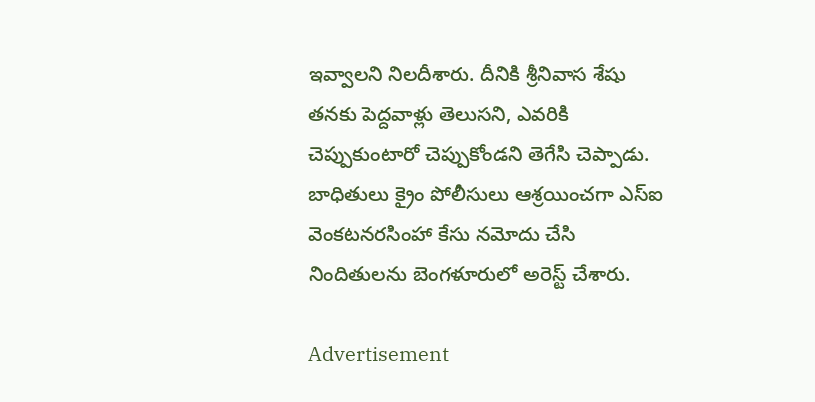ఇవ్వాలని నిలదీశారు. దీనికి శ్రీనివాస శేషు తనకు పెద్దవాళ్లు తెలుసని, ఎవరికి చెప్పుకుంటారో చెప్పుకోండని తెగేసి చెప్పాడు. బాధితులు క్రైం పోలీసులు ఆశ్రయించగా ఎస్‌ఐ వెంకటనరసింహా కేసు నమోదు చేసి నిందితులను బెంగళూరులో అరెస్ట్‌ చేశారు.

Advertisement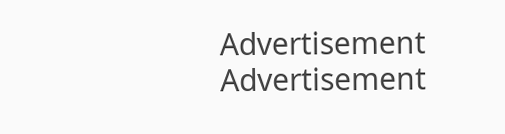Advertisement
Advertisement